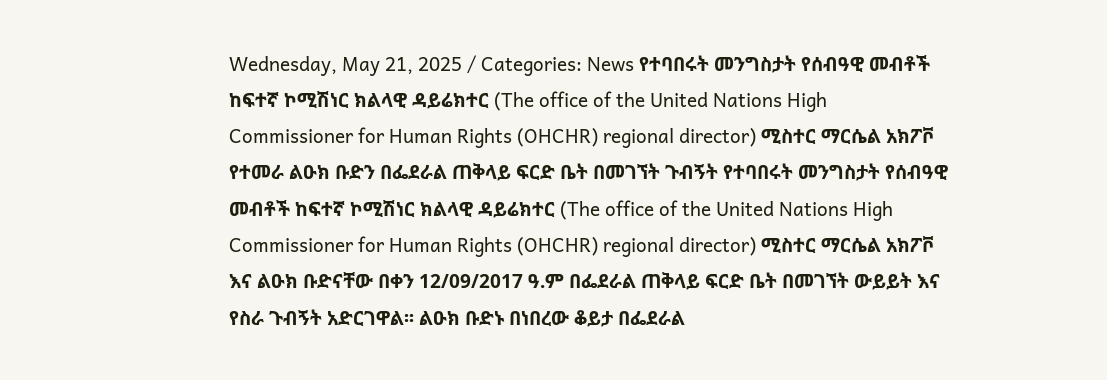Wednesday, May 21, 2025 / Categories: News የተባበሩት መንግስታት የሰብዓዊ መብቶች ከፍተኛ ኮሚሽነር ክልላዊ ዳይሬክተር (The office of the United Nations High Commissioner for Human Rights (OHCHR) regional director) ሚስተር ማርሴል አክፖቮ የተመራ ልዑክ ቡድን በፌደራል ጠቅላይ ፍርድ ቤት በመገኘት ጉብኝት የተባበሩት መንግስታት የሰብዓዊ መብቶች ከፍተኛ ኮሚሽነር ክልላዊ ዳይሬክተር (The office of the United Nations High Commissioner for Human Rights (OHCHR) regional director) ሚስተር ማርሴል አክፖቮ እና ልዑክ ቡድናቸው በቀን 12/09/2017 ዓ.ም በፌደራል ጠቅላይ ፍርድ ቤት በመገኘት ውይይት እና የስራ ጉብኝት አድርገዋል፡፡ ልዑክ ቡድኑ በነበረው ቆይታ በፌደራል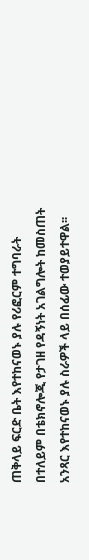ጠቅላይ ፍርድ ቤት እየተከናወኑ ያሉ የሪፎርም ተግባራት በተለይም በቴክኖሎጂ የታገዘ የዳኝነት አገልግሎት ከመስጠት አንጻር እየተከናወኑ ያሉ ስራዎች ላይ በሰፊው ተወያይተዋል፡፡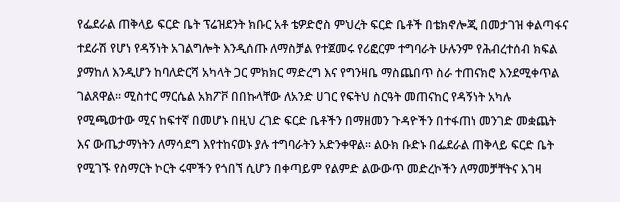የፌደራል ጠቅላይ ፍርድ ቤት ፕሬዝደንት ክቡር አቶ ቴዎድሮስ ምህረት ፍርድ ቤቶች በቴክኖሎጂ በመታገዝ ቀልጣፋና ተደራሽ የሆነ የዳኝነት አገልግሎት እንዲሰጡ ለማስቻል የተጀመሩ የሪፎርም ተግባራት ሁሉንም የሕብረተሰብ ክፍል ያማከለ እንዲሆን ከባለድርሻ አካላት ጋር ምክክር ማድረግ እና የግንዛቤ ማስጨበጥ ስራ ተጠናክሮ እንደሚቀጥል ገልጸዋል፡፡ ሚስተር ማርሴል አክፖቮ በበኩላቸው ለአንድ ሀገር የፍትህ ስርዓት መጠናከር የዳኝነት አካሉ የሚጫወተው ሚና ከፍተኛ በመሆኑ በዚህ ረገድ ፍርድ ቤቶችን በማዘመን ጉዳዮችን በተፋጠነ መንገድ መቋጨት እና ውጤታማነትን ለማሳደግ እየተከናወኑ ያሉ ተግባራትን አድንቀዋል፡፡ ልዑክ ቡድኑ በፌደራል ጠቅላይ ፍርድ ቤት የሚገኙ የስማርት ኮርት ሩሞችን የጎበኘ ሲሆን በቀጣይም የልምድ ልውውጥ መድረኮችን ለማመቻቸትና እገዛ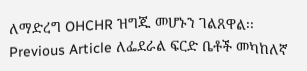ለማድረግ OHCHR ዝግጁ መሆኑን ገልጸዋል፡፡ Previous Article ለፌደራል ፍርድ ቤቶች መካከለኛ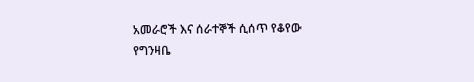አመራሮች እና ሰራተኞች ሲሰጥ የቆየው የግንዛቤ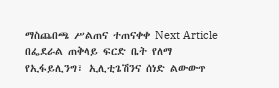ማስጨበጫ ሥልጠና ተጠናቀቀ Next Article በፌደራል ጠቅላይ ፍርድ ቤት የለማ የኢፋይሊንግ፣ ኢሊቲጌሽንና ሰነድ ልውውጥ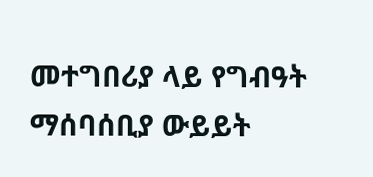መተግበሪያ ላይ የግብዓት ማሰባሰቢያ ውይይት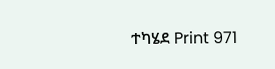ተካሄደ Print 971